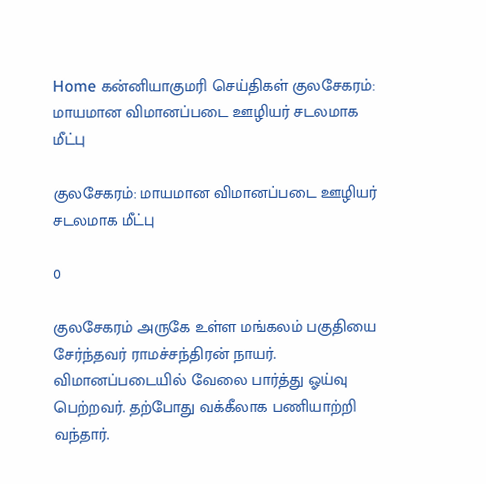Home கன்னியாகுமரி செய்திகள் குலசேகரம்: மாயமான விமானப்படை ஊழியர் சடலமாக மீட்பு

குலசேகரம்: மாயமான விமானப்படை ஊழியர் சடலமாக மீட்பு

0

குலசேகரம் அருகே உள்ள மங்கலம் பகுதியை சேர்ந்தவர் ராமச்சந்திரன் நாயர். விமானப்படையில் வேலை பார்த்து ஓய்வு பெற்றவர். தற்போது வக்கீலாக பணியாற்றி வந்தார்.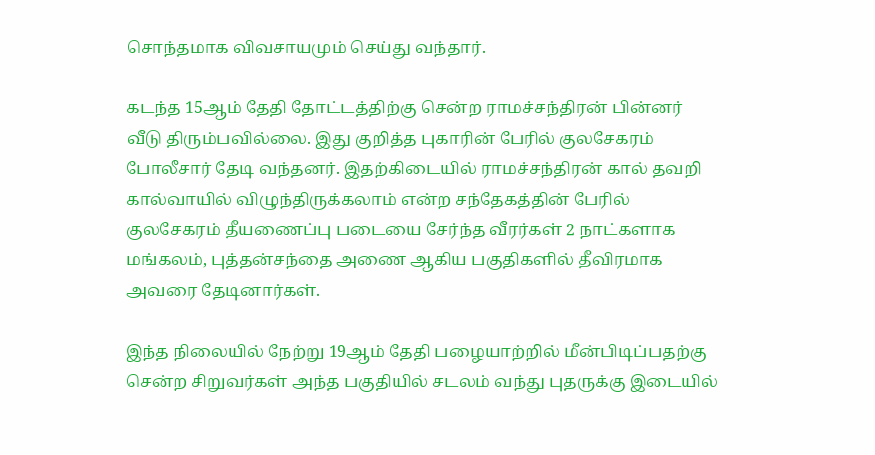சொந்தமாக விவசாயமும் செய்து வந்தார்.

கடந்த 15ஆம் தேதி தோட்டத்திற்கு சென்ற ராமச்சந்திரன் பின்னர் வீடு திரும்பவில்லை. இது குறித்த புகாரின் பேரில் குலசேகரம் போலீசார் தேடி வந்தனர். இதற்கிடையில் ராமச்சந்திரன் கால் தவறி கால்வாயில் விழுந்திருக்கலாம் என்ற சந்தேகத்தின் பேரில் குலசேகரம் தீயணைப்பு படையை சேர்ந்த வீரர்கள் 2 நாட்களாக மங்கலம், புத்தன்சந்தை அணை ஆகிய பகுதிகளில் தீவிரமாக அவரை தேடினார்கள்.

இந்த நிலையில் நேற்று 19ஆம் தேதி பழையாற்றில் மீன்பிடிப்பதற்கு சென்ற சிறுவர்கள் அந்த பகுதியில் சடலம் வந்து புதருக்கு இடையில்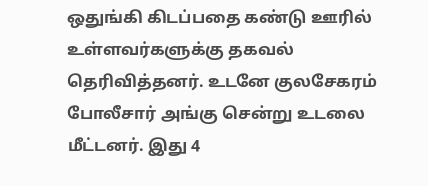ஒதுங்கி கிடப்பதை கண்டு ஊரில் உள்ளவர்களுக்கு தகவல் தெரிவித்தனர். உடனே குலசேகரம் போலீசார் அங்கு சென்று உடலை மீட்டனர். இது 4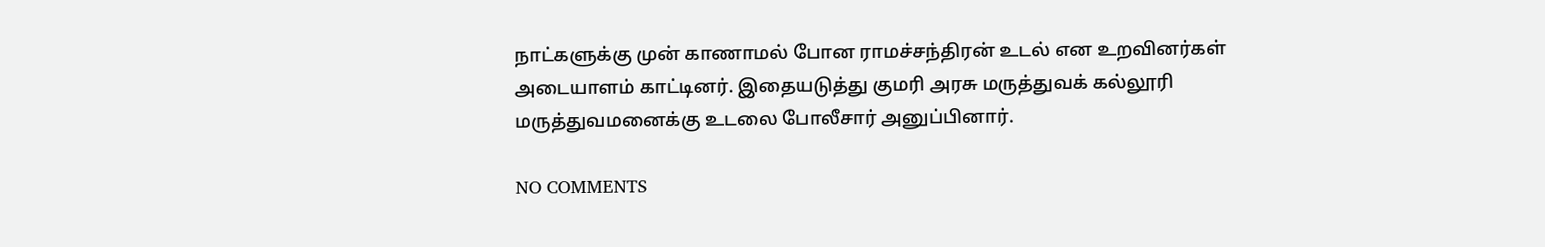நாட்களுக்கு முன் காணாமல் போன ராமச்சந்திரன் உடல் என உறவினர்கள் அடையாளம் காட்டினர். இதையடுத்து குமரி அரசு மருத்துவக் கல்லூரி மருத்துவமனைக்கு உடலை போலீசார் அனுப்பினார்.

NO COMMENTS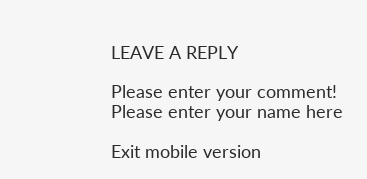LEAVE A REPLY

Please enter your comment!
Please enter your name here

Exit mobile version